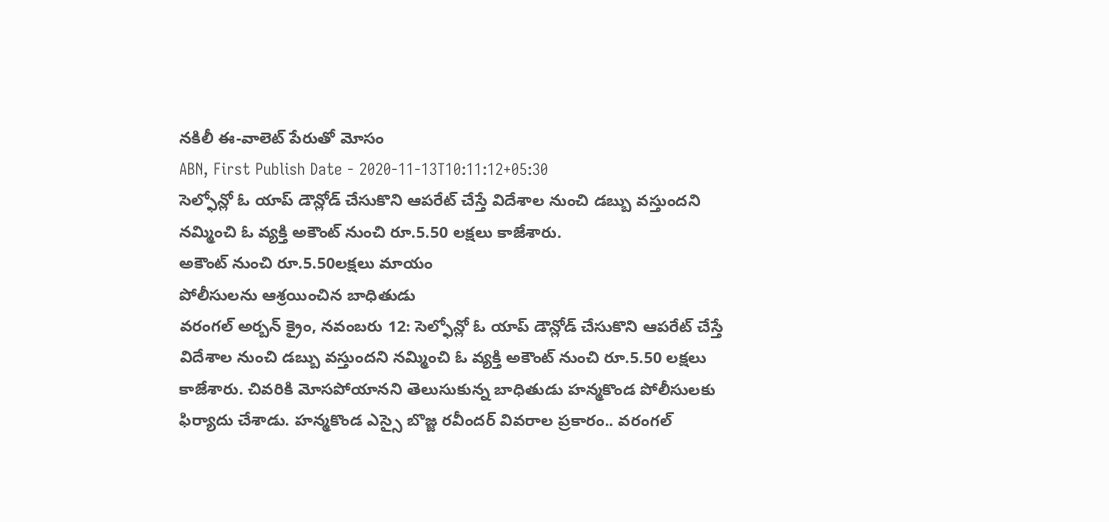నకిలీ ఈ-వాలెట్ పేరుతో మోసం
ABN, First Publish Date - 2020-11-13T10:11:12+05:30
సెల్ఫోన్లో ఓ యాప్ డౌన్లోడ్ చేసుకొని ఆపరేట్ చేస్తే విదేశాల నుంచి డబ్బు వస్తుందని నమ్మించి ఓ వ్యక్తి అకౌంట్ నుంచి రూ.5.50 లక్షలు కాజేశారు.
అకౌంట్ నుంచి రూ.5.50లక్షలు మాయం
పోలీసులను ఆశ్రయించిన బాధితుడు
వరంగల్ అర్బన్ క్రైం, నవంబరు 12: సెల్ఫోన్లో ఓ యాప్ డౌన్లోడ్ చేసుకొని ఆపరేట్ చేస్తే విదేశాల నుంచి డబ్బు వస్తుందని నమ్మించి ఓ వ్యక్తి అకౌంట్ నుంచి రూ.5.50 లక్షలు కాజేశారు. చివరికి మోసపోయానని తెలుసుకున్న బాధితుడు హన్మకొండ పోలీసులకు ఫిర్యాదు చేశాడు. హన్మకొండ ఎస్సై బొజ్జ రవీందర్ వివరాల ప్రకారం.. వరంగల్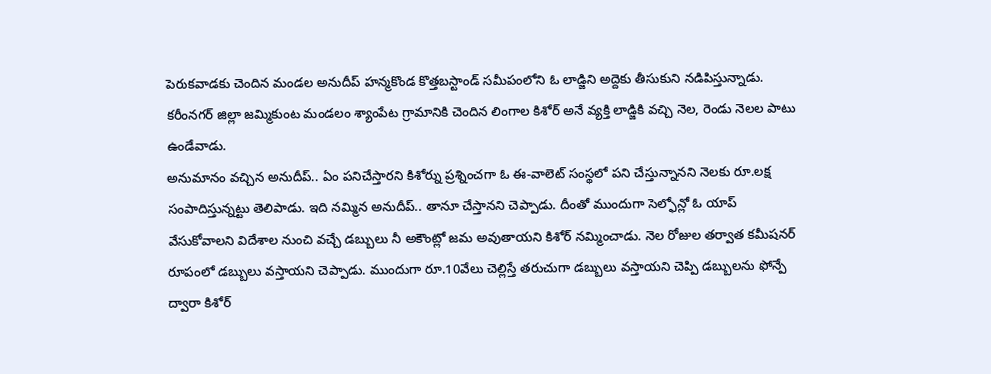పెరుకవాడకు చెందిన మండల అనుదీప్ హన్మకొండ కొత్తబస్టాండ్ సమీపంలోని ఓ లాడ్జిని అద్దెకు తీసుకుని నడిపిస్తున్నాడు. కరీంనగర్ జిల్లా జమ్మికుంట మండలం శ్యాంపేట గ్రామానికి చెందిన లింగాల కిశోర్ అనే వ్యక్తి లాడ్జికి వచ్చి నెల, రెండు నెలల పాటు ఉండేవాడు.
అనుమానం వచ్చిన అనుదీప్.. ఏం పనిచేస్తారని కిశోర్ను ప్రశ్నించగా ఓ ఈ-వాలెట్ సంస్థలో పని చేస్తున్నానని నెలకు రూ.లక్ష సంపాదిస్తున్నట్టు తెలిపాడు. ఇది నమ్మిన అనుదీప్.. తానూ చేస్తానని చెప్పాడు. దీంతో ముందుగా సెల్ఫోన్లో ఓ యాప్ వేసుకోవాలని విదేశాల నుంచి వచ్చే డబ్బులు నీ అకౌంట్లో జమ అవుతాయని కిశోర్ నమ్మించాడు. నెల రోజుల తర్వాత కమీషనర్ రూపంలో డబ్బులు వస్తాయని చెప్పాడు. ముందుగా రూ.10వేలు చెల్లిస్తే తరుచుగా డబ్బులు వస్తాయని చెప్పి డబ్బులను ఫోన్పే ద్వారా కిశోర్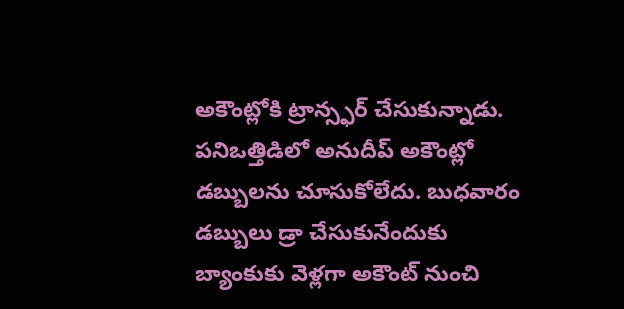అకౌంట్లోకి ట్రాన్స్ఫర్ చేసుకున్నాడు. పనిఒత్తిడిలో అనుదీప్ అకౌంట్లో డబ్బులను చూసుకోలేదు. బుధవారం డబ్బులు డ్రా చేసుకునేందుకు బ్యాంకుకు వెళ్లగా అకౌంట్ నుంచి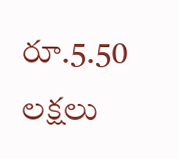రూ.5.50 లక్షలు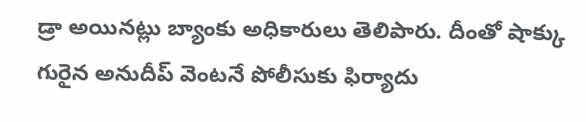డ్రా అయినట్లు బ్యాంకు అధికారులు తెలిపారు. దీంతో షాక్కు గురైన అనుదీప్ వెంటనే పోలీసుకు ఫిర్యాదు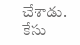చేశాడు. కేసు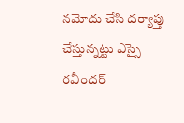నమోదు చేసి దర్యాప్తు చేస్తున్నట్టు ఎస్సై రవీందర్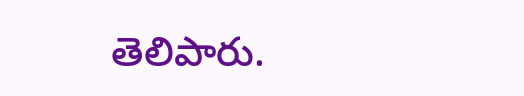తెలిపారు.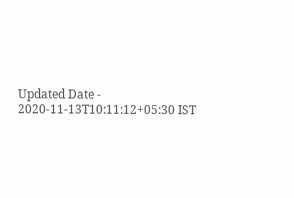Updated Date - 2020-11-13T10:11:12+05:30 IST